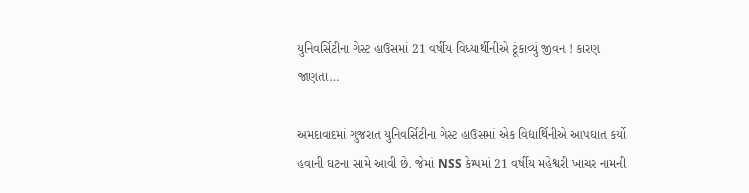યુનિવર્સિટીના ગેસ્ટ હાઉસમાં 21 વર્ષીય વિધ્યાર્થીનીએ ટૂંકાવ્યું જીવન ! કારણ જાણતા…

અમદાવાદમાં ગુજરાત યુનિવર્સિટીના ગેસ્ટ હાઉસમાં એક વિદ્યાર્થિનીએ આપઘાત કર્યો હવાની ઘટના સામે આવી છે. જેમાં NSS કેમ્પમાં 21 વર્ષીય મહેશ્વરી ખાચર નામની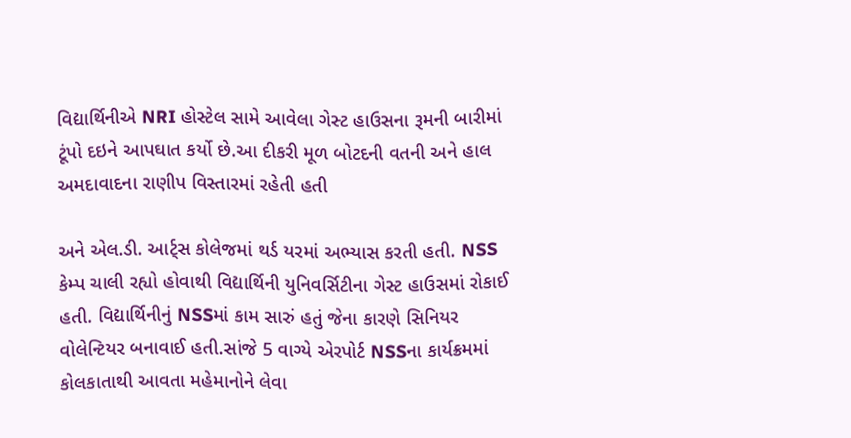વિદ્યાર્થિનીએ NRI હોસ્ટેલ સામે આવેલા ગેસ્ટ હાઉસના રૂમની બારીમાં ટૂંપો દઇને આપઘાત કર્યો છે.આ દીકરી મૂળ બોટદની વતની અને હાલ અમદાવાદના રાણીપ વિસ્તારમાં રહેતી હતી

અને એલ.ડી. આર્ટ્સ કોલેજમાં થર્ડ યરમાં અભ્યાસ કરતી હતી. NSS કેમ્પ ચાલી રહ્યો હોવાથી વિદ્યાર્થિની યુનિવર્સિટીના ગેસ્ટ હાઉસમાં રોકાઈ હતી. વિદ્યાર્થિનીનું NSSમાં કામ સારું હતું જેના કારણે સિનિયર વોલેન્ટિયર બનાવાઈ હતી.સાંજે 5 વાગ્યે એરપોર્ટ NSSના કાર્યક્રમમાં કોલકાતાથી આવતા મહેમાનોને લેવા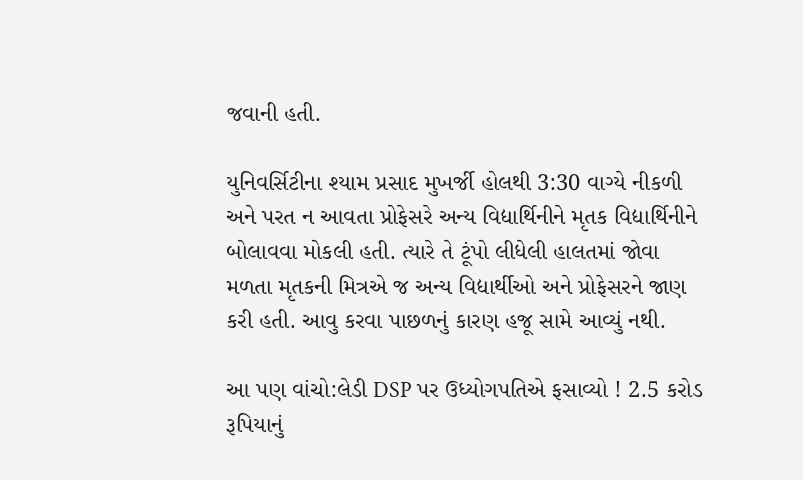જવાની હતી.

યુનિવર્સિટીના શ્યામ પ્રસાદ મુખર્જી હોલથી 3:30 વાગ્યે નીકળી અને પરત ન આવતા પ્રોફેસરે અન્ય વિદ્યાર્થિનીને મૃતક વિદ્યાર્થિનીને બોલાવવા મોકલી હતી. ત્યારે તે ટૂંપો લીધેલી હાલતમાં જોવા મળતા મૃતકની મિત્રએ જ અન્ય વિદ્યાર્થીઓ અને પ્રોફેસરને જાણ કરી હતી. આવુ કરવા પાછળનું કારણ હજૂ સામે આવ્યું નથી.

આ પણ વાંચો:લેડી DSP પર ઉધ્યોગપતિએ ફસાવ્યો ! 2.5 કરોડ રૂપિયાનું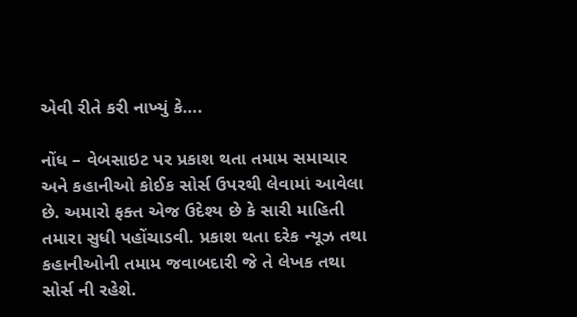એવી રીતે કરી નાખ્યું કે….

નોંધ – વેબસાઇટ પર પ્રકાશ થતા તમામ સમાચાર અને કહાનીઓ કોઈક સોર્સ ઉપરથી લેવામાં આવેલા છે. અમારો ફક્ત એજ ઉદેશ્ય છે કે સારી માહિતી તમારા સુધી પહોંચાડવી. પ્રકાશ થતા દરેક ન્યૂઝ તથા કહાનીઓની તમામ જવાબદારી જે તે લેખક તથા સોર્સ ની રહેશે.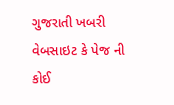ગુજરાતી ખબરી વેબસાઇટ કે પેજ ની કોઈ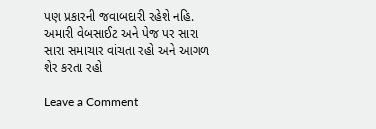પણ પ્રકારની જવાબદારી રહેશે નહિ. અમારી વેબસાઈટ અને પેજ પર સારા સારા સમાચાર વાંચતા રહો અને આગળ શેર કરતા રહો

Leave a Comment